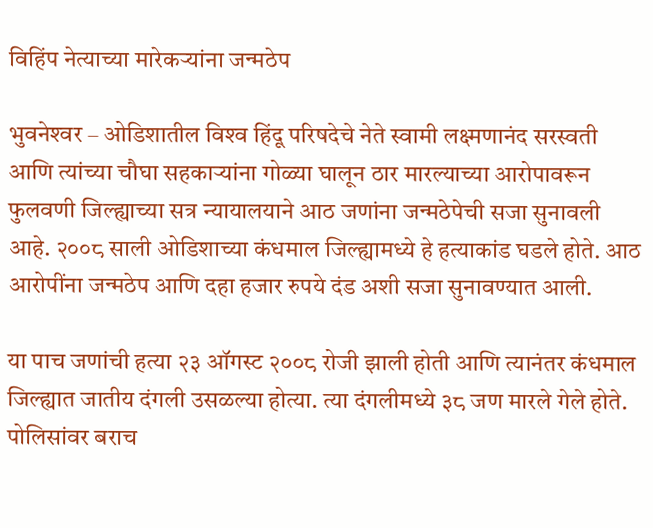विहिंप नेत्याच्या मारेकर्‍यांना जन्मठेप

भुवनेश्‍वर – ओडिशातील विश्‍व हिंदू परिषदेचे नेते स्वामी लक्ष्मणानंद सरस्वती आणि त्यांच्या चौघा सहकार्‍यांना गोळ्या घालून ठार मारल्याच्या आरोपावरून फुलवणी जिल्ह्याच्या सत्र न्यायालयाने आठ जणांना जन्मठेपेची सजा सुनावली आहे. २००८ साली ओडिशाच्या कंधमाल जिल्ह्यामध्ये हे हत्याकांड घडले होते. आठ आरोपींना जन्मठेप आणि दहा हजार रुपये दंड अशी सजा सुनावण्यात आली.

या पाच जणांची हत्या २३ ऑगस्ट २००८ रोजी झाली होती आणि त्यानंतर कंधमाल जिल्ह्यात जातीय दंगली उसळल्या होत्या. त्या दंगलीमध्ये ३८ जण मारले गेले होते. पोलिसांवर बराच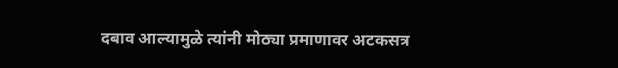दबाव आल्यामुळे त्यांनी मोठ्या प्रमाणावर अटकसत्र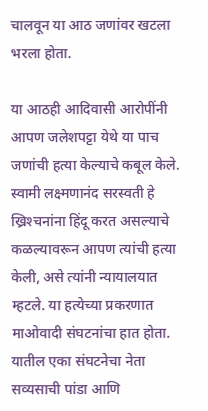चालवून या आठ जणांवर खटला भरला होता.

या आठही आदिवासी आरोपींनी आपण जलेशपट्टा येथे या पाच जणांची हत्या केल्याचे कबूल केले. स्वामी लक्ष्मणानंद सरस्वती हे ख्रिश्‍चनांना हिंदू करत असल्याचे कळल्यावरून आपण त्यांची हत्या केली, असे त्यांनी न्यायालयात म्हटले. या हत्येच्या प्रकरणात माओवादी संघटनांचा हात होता. यातील एका संघटनेचा नेता सव्यसाची पांडा आणि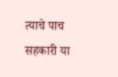त्याचे पाच सहकारी या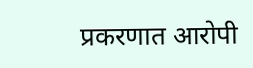प्रकरणात आरोपी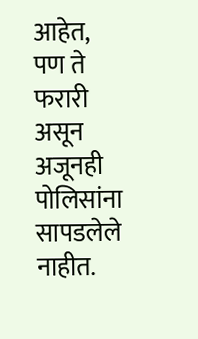आहेत, पण ते फरारी असून अजूनही पोलिसांना सापडलेले नाहीत.